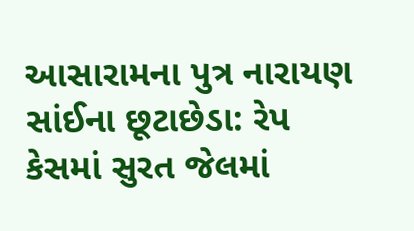આસારામના પુત્ર નારાયણ સાંઈના છૂટાછેડા: રેપ કેસમાં સુરત જેલમાં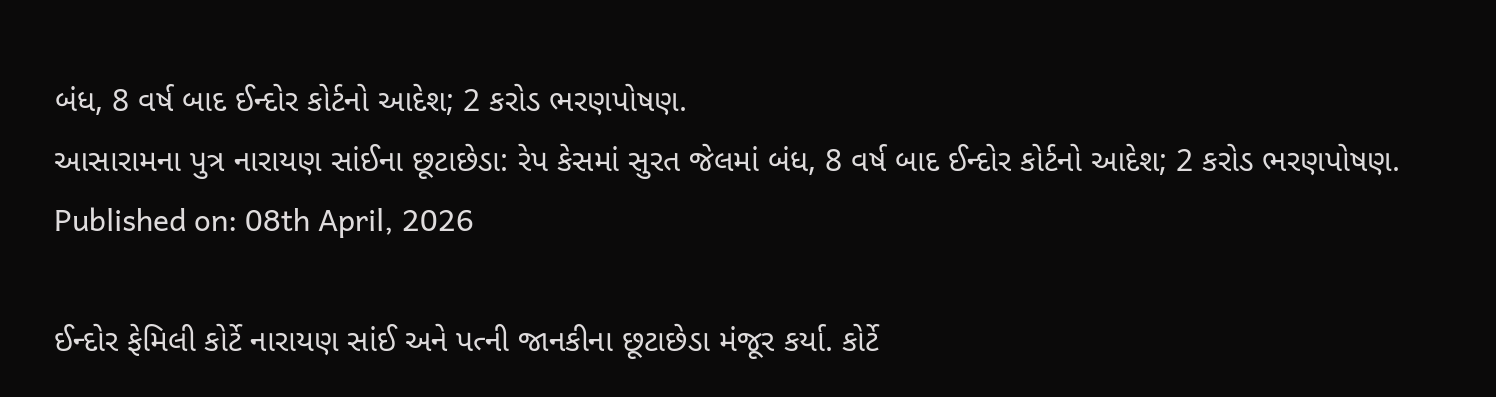બંધ, 8 વર્ષ બાદ ઈન્દોર કોર્ટનો આદેશ; 2 કરોડ ભરણપોષણ.
આસારામના પુત્ર નારાયણ સાંઈના છૂટાછેડા: રેપ કેસમાં સુરત જેલમાં બંધ, 8 વર્ષ બાદ ઈન્દોર કોર્ટનો આદેશ; 2 કરોડ ભરણપોષણ.
Published on: 08th April, 2026

ઈન્દોર ફેમિલી કોર્ટે નારાયણ સાંઈ અને પત્ની જાનકીના છૂટાછેડા મંજૂર કર્યા. કોર્ટે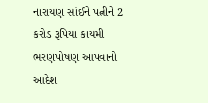નારાયણ સાંઈને પત્નીને 2 કરોડ રૂપિયા કાયમી ભરણપોષણ આપવાનો આદેશ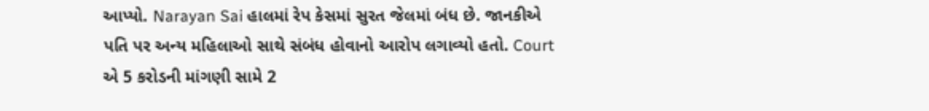આપ્યો. Narayan Sai હાલમાં રેપ કેસમાં સુરત જેલમાં બંધ છે. જાનકીએ પતિ પર અન્ય મહિલાઓ સાથે સંબંધ હોવાનો આરોપ લગાવ્યો હતો. Court એ 5 કરોડની માંગણી સામે 2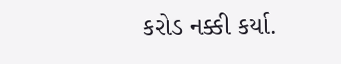કરોડ નક્કી કર્યા.